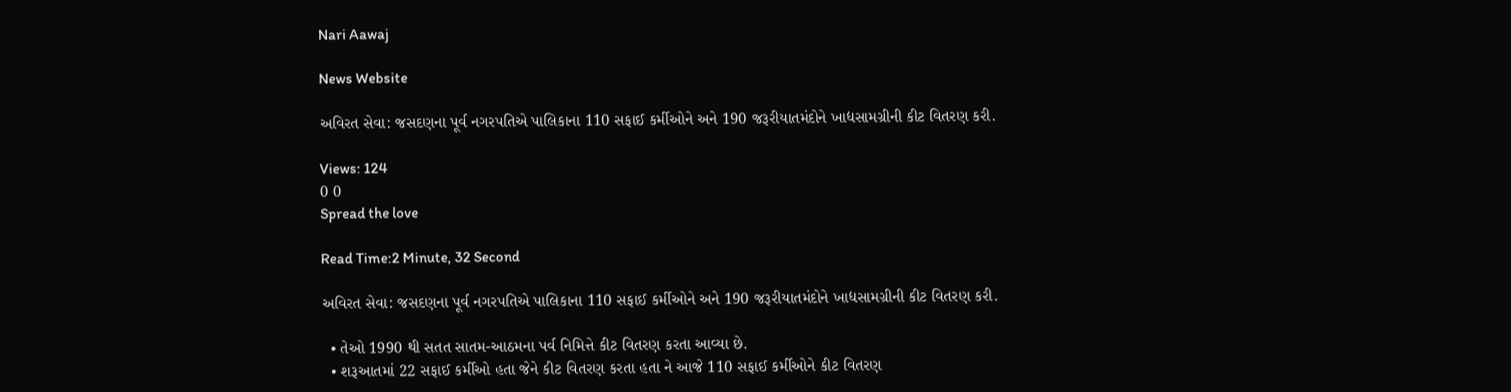Nari Aawaj

News Website

અવિરત સેવા: જસદણના પૂર્વ નગરપતિએ પાલિકાના 110 સફાઈ કર્મીઓને અને 190 જરૂરીયાતમંદોને ખાદ્યસામગ્રીની કીટ વિતરણ કરી.

Views: 124
0 0
Spread the love

Read Time:2 Minute, 32 Second

અવિરત સેવા: જસદણના પૂર્વ નગરપતિએ પાલિકાના 110 સફાઈ કર્મીઓને અને 190 જરૂરીયાતમંદોને ખાદ્યસામગ્રીની કીટ વિતરણ કરી.

  • તેઓ 1990 થી સતત સાતમ-આઠમના પર્વ નિમિત્તે કીટ વિતરણ કરતા આવ્યા છે.
  • શરૂઆતમાં 22 સફાઈ કર્મીઓ હતા જેને કીટ વિતરણ કરતા હતા ને આજે 110 સફાઈ કર્મીઓને કીટ વિતરણ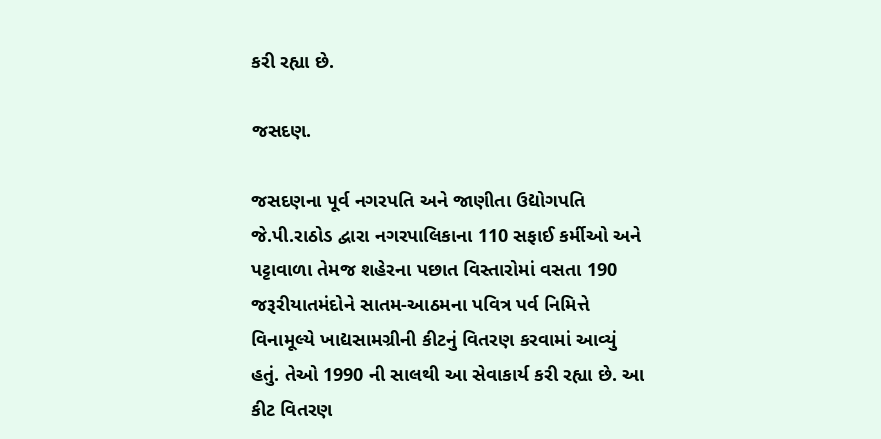કરી રહ્યા છે.

જસદણ.

જસદણના પૂર્વ નગરપતિ અને જાણીતા ઉદ્યોગપતિ જે.પી.રાઠોડ દ્વારા નગરપાલિકાના 110 સફાઈ કર્મીઓ અને પટ્ટાવાળા તેમજ શહેરના પછાત વિસ્તારોમાં વસતા 190 જરૂરીયાતમંદોને સાતમ-આઠમના પવિત્ર પર્વ નિમિત્તે વિનામૂલ્યે ખાદ્યસામગ્રીની કીટનું વિતરણ કરવામાં આવ્યું હતું. તેઓ 1990 ની સાલથી આ સેવાકાર્ય કરી રહ્યા છે. આ કીટ વિતરણ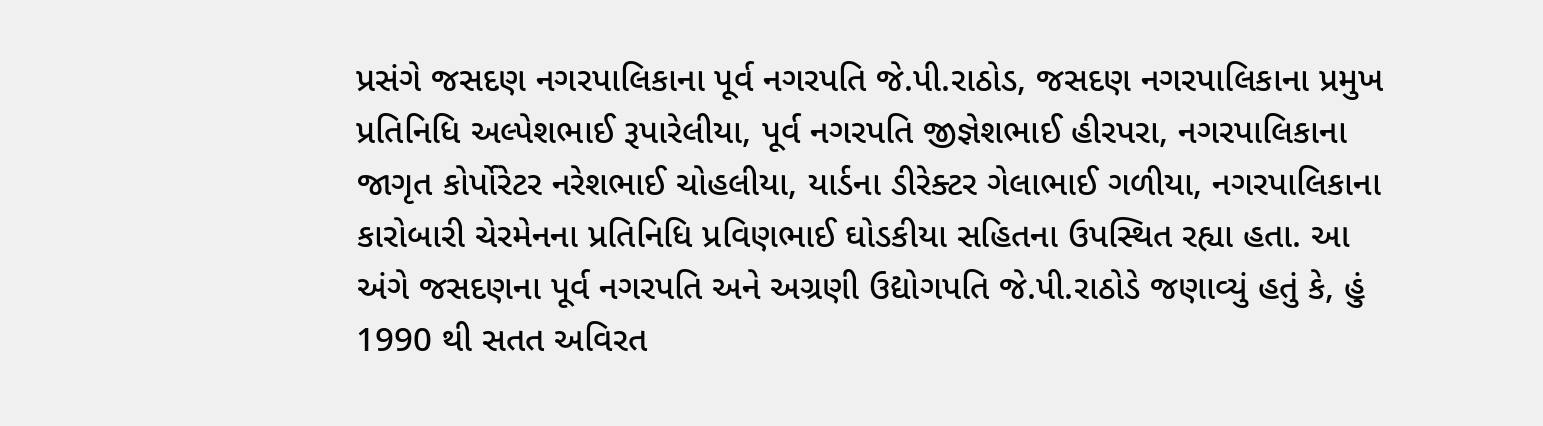પ્રસંગે જસદણ નગરપાલિકાના પૂર્વ નગરપતિ જે.પી.રાઠોડ, જસદણ નગરપાલિકાના પ્રમુખ પ્રતિનિધિ અલ્પેશભાઈ રૂપારેલીયા, પૂર્વ નગરપતિ જીજ્ઞેશભાઈ હીરપરા, નગરપાલિકાના જાગૃત કોર્પોરેટર નરેશભાઈ ચોહલીયા, યાર્ડના ડીરેક્ટર ગેલાભાઈ ગળીયા, નગરપાલિકાના કારોબારી ચેરમેનના પ્રતિનિધિ પ્રવિણભાઈ ઘોડકીયા સહિતના ઉપસ્થિત રહ્યા હતા. આ અંગે જસદણના પૂર્વ નગરપતિ અને અગ્રણી ઉદ્યોગપતિ જે.પી.રાઠોડે જણાવ્યું હતું કે, હું 1990 થી સતત અવિરત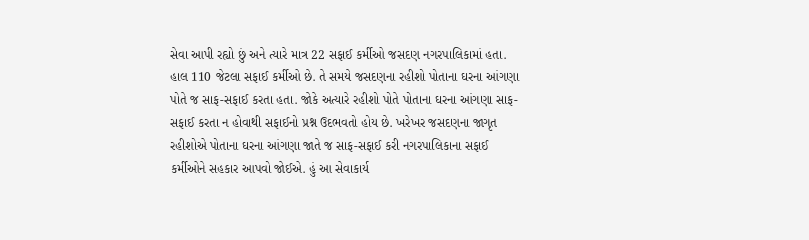સેવા આપી રહ્યો છું અને ત્યારે માત્ર 22 સફાઈ કર્મીઓ જસદણ નગરપાલિકામાં હતા. હાલ 110 જેટલા સફાઈ કર્મીઓ છે. તે સમયે જસદણના રહીશો પોતાના ઘરના આંગણા પોતે જ સાફ-સફાઈ કરતા હતા. જોકે અત્યારે રહીશો પોતે પોતાના ઘરના આંગણા સાફ-સફાઈ કરતા ન હોવાથી સફાઈનો પ્રશ્ન ઉદભવતો હોય છે. ખરેખર જસદણના જાગૃત રહીશોએ પોતાના ઘરના આંગણા જાતે જ સાફ-સફાઈ કરી નગરપાલિકાના સફાઈ કર્મીઓને સહકાર આપવો જોઈએ. હું આ સેવાકાર્ય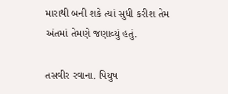મારાથી બની શકે ત્યાં સુધી કરીશ તેમ અંતમાં તેમણે જણાવ્યું હતું.

તસવીર રવાના. પિયુષ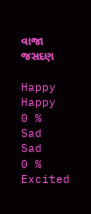વાજા જસદણ

Happy
Happy
0 %
Sad
Sad
0 %
Excited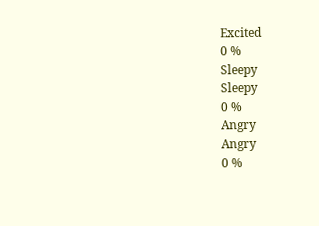Excited
0 %
Sleepy
Sleepy
0 %
Angry
Angry
0 %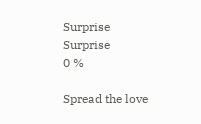Surprise
Surprise
0 %

Spread the love